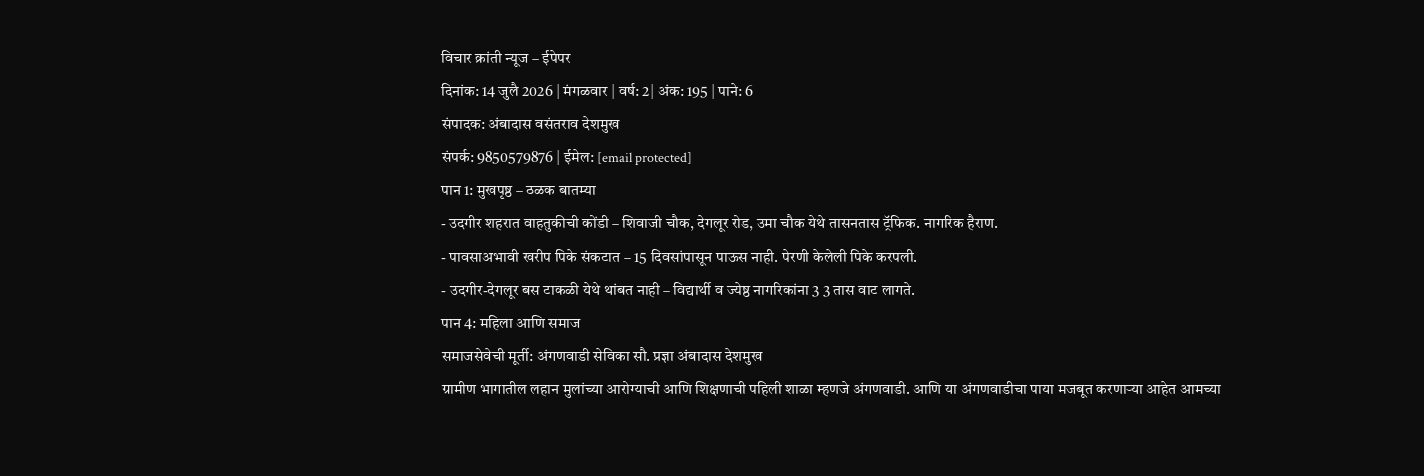विचार क्रांती न्यूज – ईपेपर
दिनांक: 14 जुलै 2026 | मंगळवार | वर्ष: 2| अंक: 195 | पाने: 6
संपादक: अंबादास वसंतराव देशमुख
संपर्क: 9850579876 | ईमेल: [email protected]
पान 1: मुखपृष्ठ – ठळक बातम्या
- उदगीर शहरात वाहतुकीची कोंडी – शिवाजी चौक, देगलूर रोड, उमा चौक येथे तासनतास ट्रॅफिक. नागरिक हैराण.
- पावसाअभावी खरीप पिके संकटात – 15 दिवसांपासून पाऊस नाही. पेरणी केलेली पिके करपली.
- उदगीर-देगलूर बस टाकळी येथे थांबत नाही – विद्यार्थी व ज्येष्ठ नागरिकांना 3 3 तास वाट लागते.
पान 4: महिला आणि समाज
समाजसेवेची मूर्ती: अंगणवाडी सेविका सौ. प्रज्ञा अंबादास देशमुख
ग्रामीण भागातील लहान मुलांच्या आरोग्याची आणि शिक्षणाची पहिली शाळा म्हणजे अंगणवाडी. आणि या अंगणवाडीचा पाया मजबूत करणाऱ्या आहेत आमच्या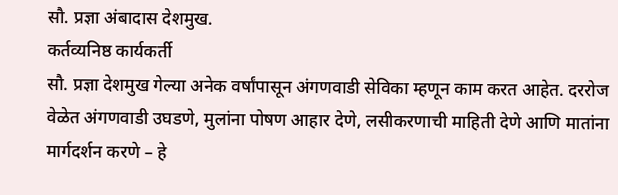सौ. प्रज्ञा अंबादास देशमुख.
कर्तव्यनिष्ठ कार्यकर्ती
सौ. प्रज्ञा देशमुख गेल्या अनेक वर्षांपासून अंगणवाडी सेविका म्हणून काम करत आहेत. दररोज वेळेत अंगणवाडी उघडणे, मुलांना पोषण आहार देणे, लसीकरणाची माहिती देणे आणि मातांना मार्गदर्शन करणे – हे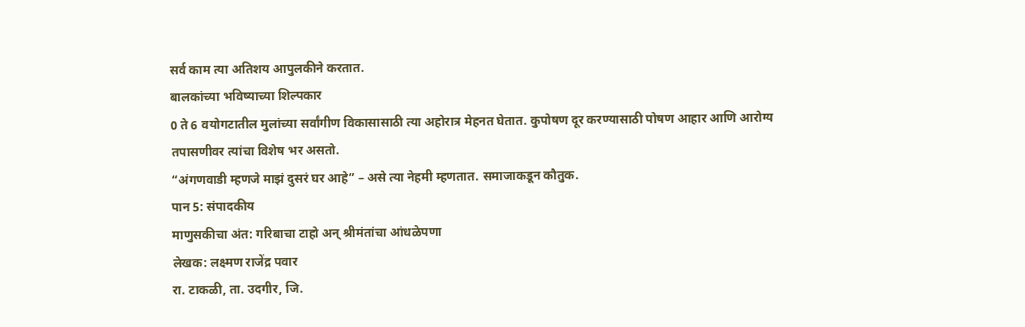सर्व काम त्या अतिशय आपुलकीने करतात.
बालकांच्या भविष्याच्या शिल्पकार
0 ते 6 वयोगटातील मुलांच्या सर्वांगीण विकासासाठी त्या अहोरात्र मेहनत घेतात. कुपोषण दूर करण्यासाठी पोषण आहार आणि आरोग्य तपासणीवर त्यांचा विशेष भर असतो.
“अंगणवाडी म्हणजे माझं दुसरं घर आहे” – असे त्या नेहमी म्हणतात. समाजाकडून कौतुक.
पान 5: संपादकीय
माणुसकीचा अंत: गरिबाचा टाहो अन् श्रीमंतांचा आंधळेपणा
लेखक: लक्ष्मण राजेंद्र पवार
रा. टाकळी, ता. उदगीर, जि.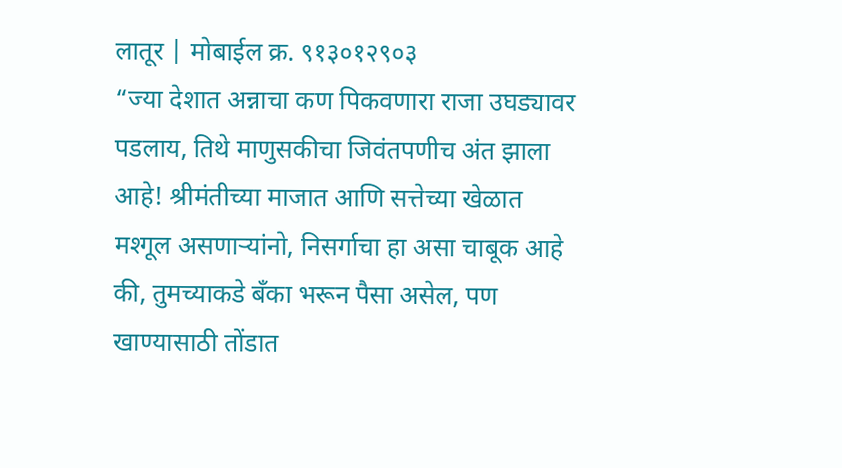लातूर | मोबाईल क्र. ९१३०१२९०३
“ज्या देशात अन्नाचा कण पिकवणारा राजा उघड्यावर पडलाय, तिथे माणुसकीचा जिवंतपणीच अंत झाला आहे! श्रीमंतीच्या माजात आणि सत्तेच्या खेळात मश्गूल असणाऱ्यांनो, निसर्गाचा हा असा चाबूक आहे की, तुमच्याकडे बँका भरून पैसा असेल, पण खाण्यासाठी तोंडात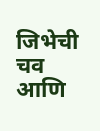जिभेची चव आणि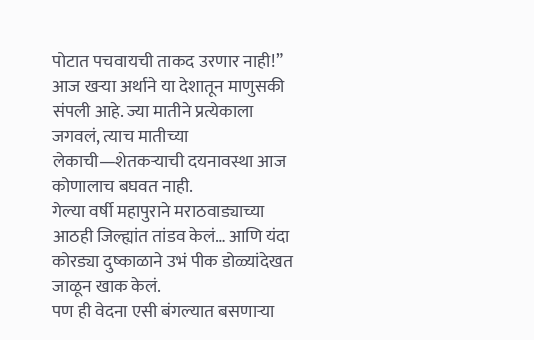पोटात पचवायची ताकद उरणार नाही!”
आज खऱ्या अर्थाने या देशातून माणुसकी संपली आहे. ज्या मातीने प्रत्येकाला जगवलं, त्याच मातीच्या लेकाची—शेतकऱ्याची दयनावस्था आज कोणालाच बघवत नाही.
गेल्या वर्षी महापुराने मराठवाड्याच्या आठही जिल्ह्यांत तांडव केलं… आणि यंदा कोरड्या दुष्काळाने उभं पीक डोळ्यांदेखत जाळून खाक केलं.
पण ही वेदना एसी बंगल्यात बसणाऱ्या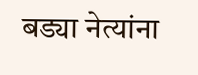बड्या नेत्यांना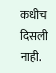कधीच दिसली नाही.